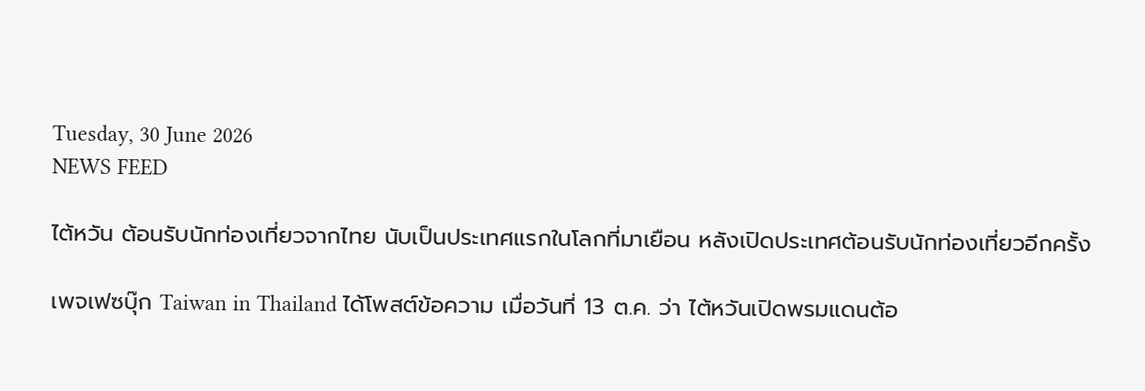Tuesday, 30 June 2026
NEWS FEED

ไต้หวัน ต้อนรับนักท่องเที่ยวจากไทย นับเป็นประเทศแรกในโลกที่มาเยือน หลังเปิดประเทศต้อนรับนักท่องเที่ยวอีกครั้ง

เพจเฟซบุ๊ก Taiwan in Thailand ได้โพสต์ข้อความ เมื่อวันที่ 13 ต.ค. ว่า ไต้หวันเปิดพรมแดนต้อ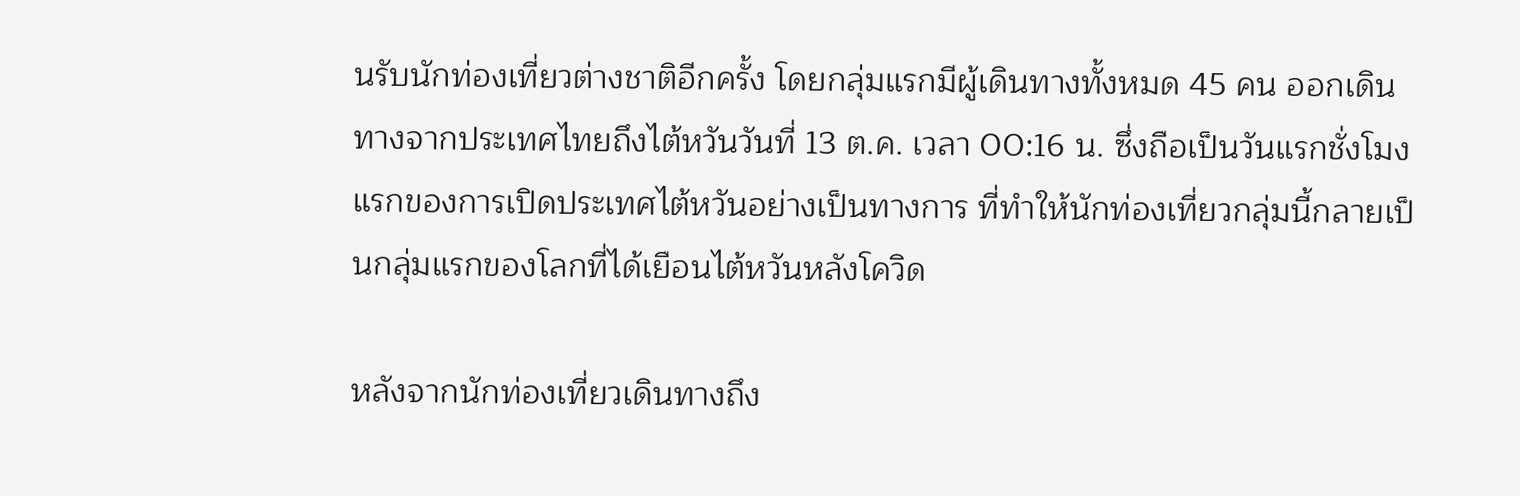นรับนักท่องเที่ยวต่างชาติอีกครั้ง โดยกลุ่มแรกมีผู้เดินทางทั้งหมด 45 คน ออกเดินทางจากประเทศไทยถึงไต้หวันวันที่ 13 ต.ค. เวลา 00:16 น. ซึ่งถือเป็นวันแรกชั่งโมงแรกของการเปิดประเทศไต้หวันอย่างเป็นทางการ ที่ทำให้นักท่องเที่ยวกลุ่มนี้กลายเป็นกลุ่มแรกของโลกที่ได้เยือนไต้หวันหลังโควิด

หลังจากนักท่องเที่ยวเดินทางถึง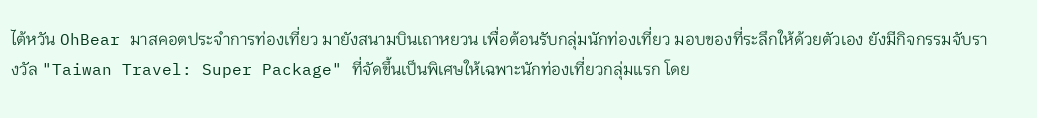ไต้หวัน OhBear มาสคอตประจำการท่องเที่ยว มายังสนามบินเถาหยวน เพื่อต้อนรับกลุ่มนักท่องเที่ยว มอบของที่ระลึกให้ด้วยตัวเอง ยังมีกิจกรรมจับรางวัล "Taiwan Travel: Super Package" ที่จัดขึ้นเป็นพิเศษให้เฉพาะนักท่องเที่ยวกลุ่มแรก โดย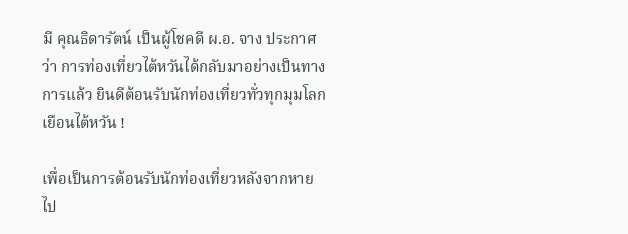มี คุณธิดารัตน์ เป็นผู้โชคดี ผ.อ. จาง ประกาศว่า การท่องเที่ยวไต้หวันได้กลับมาอย่างเป็นทางการแล้ว ยินดีต้อนรับนักท่องเที่ยวทั่วทุกมุมโลกเยือนไต้หวัน !

เพื่อเป็นการต้อนรับนักท่องเที่ยวหลังจากหายไป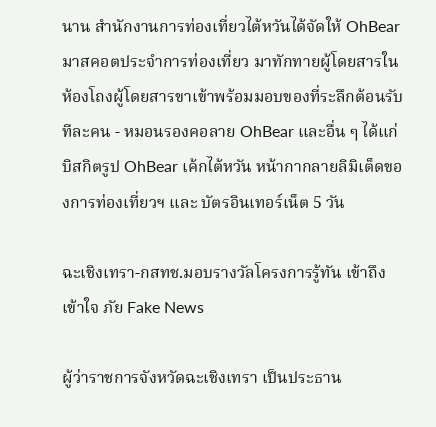นาน สำนักงานการท่องเที่ยวไต้หวันได้จัดให้ OhBear มาสคอตประจำการท่องเที่ยว มาทักทายผู้โดยสารในห้องโถงผู้โดยสารขาเข้าพร้อมมอบของที่ระลึกต้อนรับทีละคน - หมอนรองคอลาย OhBear และอื่น ๆ ได้แก่ บิสกิตรูป OhBear เค้กไต้หวัน หน้ากากลายลิมิเต็ดของการท่องเที่ยวฯ และ บัตรอินเทอร์เน็ต 5 วัน

ฉะเชิงเทรา-กสทช.มอบรางวัลโครงการรู้ทัน เข้าถึง เข้าใจ ภัย Fake News

ผู้ว่าราชการจังหวัดฉะเชิงเทรา เป็นประธาน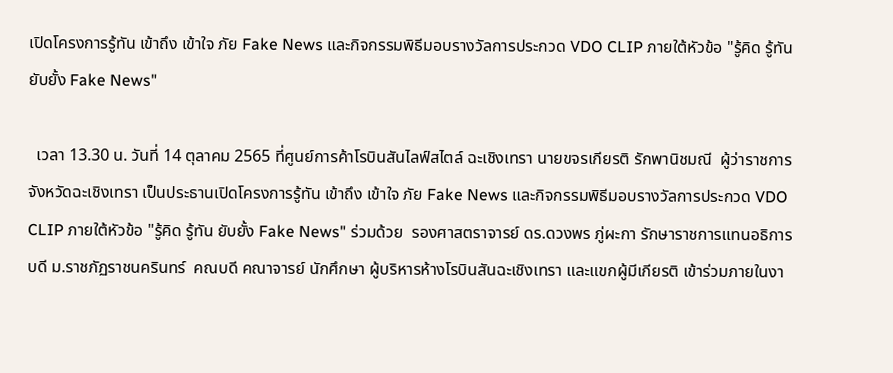เปิดโครงการรู้ทัน เข้าถึง เข้าใจ ภัย Fake News และกิจกรรมพิธีมอบรางวัลการประกวด VDO CLIP ภายใต้หัวข้อ "รู้คิด รู้ทัน ยับยั้ง Fake News"

  เวลา 13.30 น. วันที่ 14 ตุลาคม 2565 ที่ศูนย์การค้าโรบินสันไลฟ์สไตล์ ฉะเชิงเทรา นายขจรเกียรติ รักพานิชมณี  ผู้ว่าราชการจังหวัดฉะเชิงเทรา เป็นประธานเปิดโครงการรู้ทัน เข้าถึง เข้าใจ ภัย Fake News และกิจกรรมพิธีมอบรางวัลการประกวด VDO CLIP ภายใต้หัวข้อ "รู้คิด รู้ทัน ยับยั้ง Fake News" ร่วมด้วย  รองศาสตราจารย์ ดร.ดวงพร ภู่ผะกา รักษาราชการแทนอธิการบดี ม.ราชภัฏราชนครินทร์  คณบดี คณาจารย์ นักศึกษา ผู้บริหารห้างโรบินสันฉะเชิงเทรา และแขกผู้มีเกียรติ เข้าร่วมภายในงา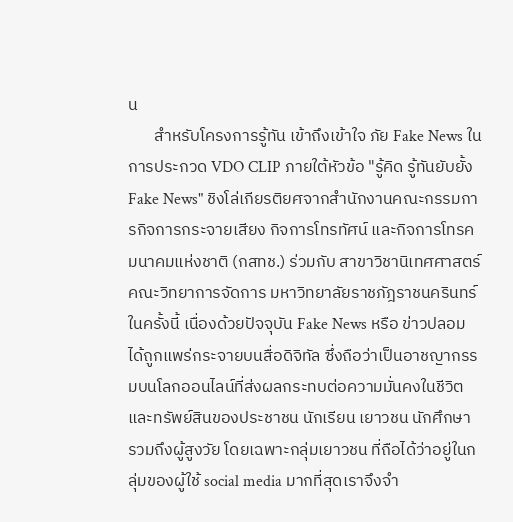น
       สำหรับโครงการรู้ทัน เข้าถึงเข้าใจ ภัย Fake News ในการประกวด VDO CLIP ภายใต้หัวข้อ "รู้คิด รู้ทันยับยั้ง Fake News" ชิงโล่เกียรติยศจากสำนักงานคณะกรรมการกิจการกระจายเสียง กิจการโทรทัศน์ และกิจการโทรคมนาคมแห่งชาติ (กสทช.) ร่วมกับ สาขาวิชานิเทศศาสตร์ คณะวิทยาการจัดการ มหาวิทยาลัยราชภัฎราชนครินทร์ในครั้งนี้ เนื่องด้วยปัจจุบัน Fake News หรือ ข่าวปลอม ได้ถูกแพร่กระจายบนสื่อดิจิทัล ซึ่งถือว่าเป็นอาชญากรรมบนโลกออนไลน์ที่ส่งผลกระทบต่อความมั่นคงในชีวิตและทรัพย์สินของประชาชน นักเรียน เยาวชน นักศึกษา รวมถึงผู้สูงวัย โดยเฉพาะกลุ่มเยาวชน ที่ถือได้ว่าอยู่ในกลุ่มของผู้ใช้ social media มากที่สุดเราจึงจำ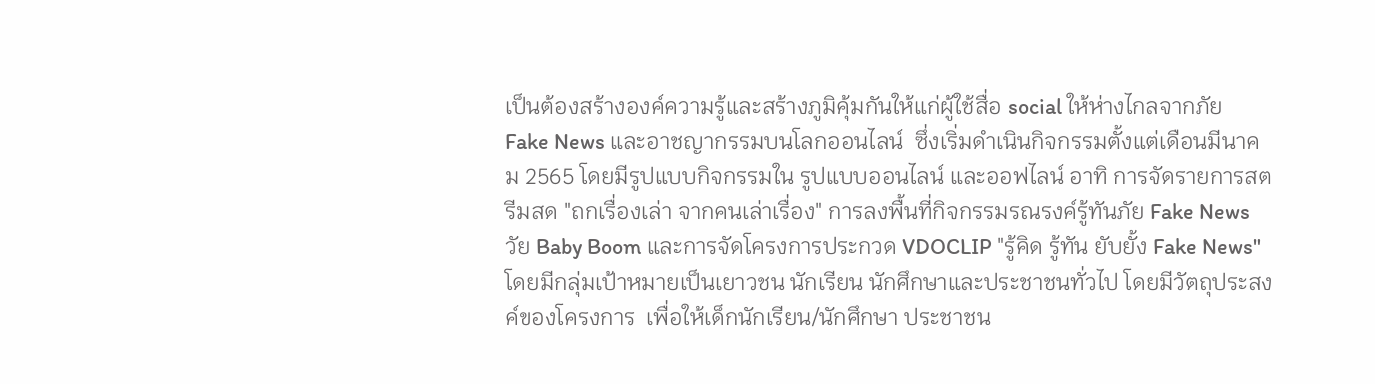เป็นต้องสร้างองค์ความรู้และสร้างภูมิคุ้มกันให้แก่ผู้ใช้สื่อ social ให้ห่างไกลจากภัย  Fake News และอาชญากรรมบนโลกออนไลน์  ซึ่งเริ่มดำเนินกิจกรรมตั้งแต่เดือนมีนาคม 2565 โดยมีรูปแบบกิจกรรมใน รูปแบบออนไลน์ และออฟไลน์ อาทิ การจัดรายการสตรีมสด "ถกเรื่องเล่า จากคนเล่าเรื่อง" การลงพื้นที่กิจกรรมรณรงค์รู้ทันภัย Fake News วัย Baby Boom และการจัดโครงการประกวด VDOCLIP "รู้คิด รู้ทัน ยับยั้ง Fake News" โดยมีกลุ่มเป้าหมายเป็นเยาวชน นักเรียน นักศึกษาและประชาชนทั่วไป โดยมีวัตถุประสงค์ของโครงการ  เพื่อให้เด็กนักเรียน/นักศึกษา ประชาชน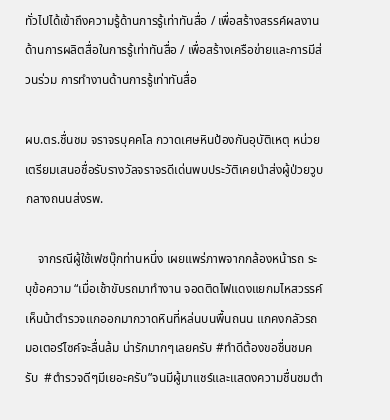ทั่วไปได้เข้าถึงความรู้ด้านการรู้เท่าทันสื่อ / เพื่อสร้างสรรค์ผลงานด้านการผลิตสื่อในการรู้เท่าทันสื่อ / เพื่อสร้างเครือข่ายและการมีส่วนร่วม การทำงานด้านการรู้เท่าทันสื่อ

ผบ.ตร.ชื่นชม จราจรบุคคโล กวาดเศษหินป้องกันอุบัติเหตุ หน่วยเตรียมเสนอชื่อรับรางวัลจราจรดีเด่นพบประวัติเคยนำส่งผู้ป่วยวูบกลางถนนส่งรพ.

    จากรณีผู้ใช้เฟซบุ๊กท่านหนึ่ง เผยแพร่ภาพจากกล้องหน้ารถ ระบุข้อความ “เมื่อเช้าขับรถมาทำงาน จอดติดไฟแดงแยกมไหสวรรค์ เห็นน้าตำรวจแกออกมากวาดหินที่หล่นบนพื้นถนน แกคงกลัวรถมอเตอร์ไซค์จะลื่นล้ม น่ารักมากๆเลยครับ #ทำดีต้องขอชื่นชมครับ  #ตำรวจดีๆมีเยอะครับ”จนมีผู้มาแชร์และแสดงความชื่นชมตำ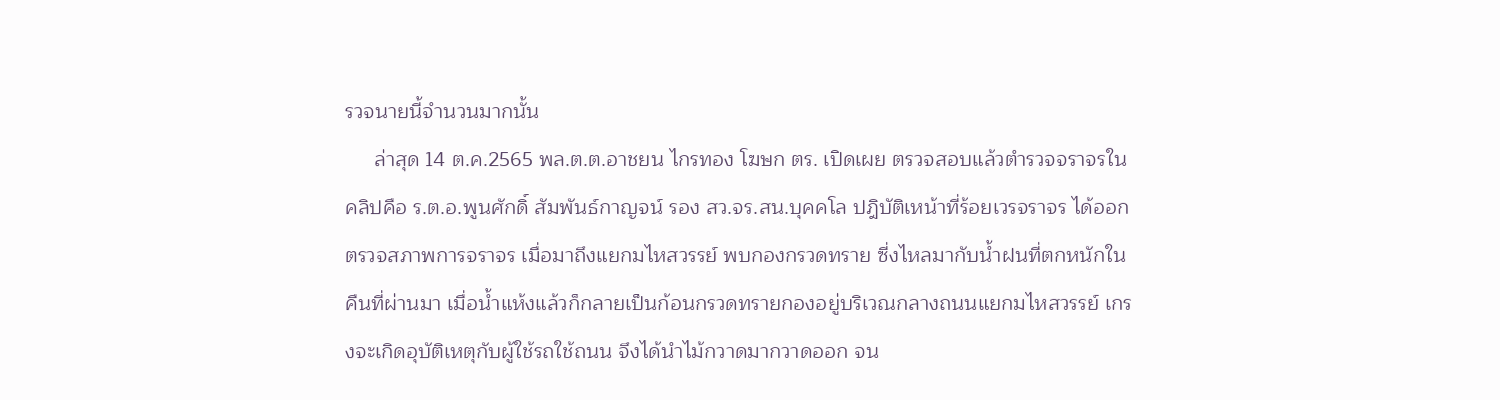รวจนายนี้จำนวนมากนั้น
     ล่าสุด 14 ต.ค.2565 พล.ต.ต.อาชยน ไกรทอง โฆษก ตร. เปิดเผย ตรวจสอบแล้วตำรวจจราจรในคลิปคือ ร.ต.อ.พูนศักดิ์ สัมพันธ์กาญจน์ รอง สว.จร.สน.บุคคโล ปฎิบัติเหน้าที่ร้อยเวรจราจร ได้ออกตรวจสภาพการจราจร เมื่อมาถึงแยกมไหสวรรย์ พบกองกรวดทราย ซี่งไหลมากับน้ำฝนที่ตกหนักในคืนที่ผ่านมา เมื่อน้ำแห้งแล้วก็กลายเป็นก้อนกรวดทรายกองอยู่บริเวณกลางถนนแยกมไหสวรรย์ เกรงจะเกิดอุบัติเหตุกับผู้ใช้รถใช้ถนน จึงได้นำไม้กวาดมากวาดออก จน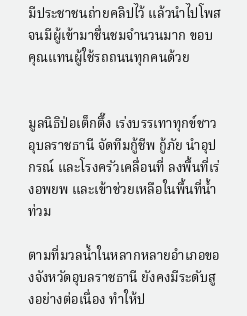มีประชาชนถ่ายคลิปไว้ แล้วนำไปโพสจนมีผู้เข้ามาชื่นชมจำนวนมาก ขอบคุณแทนผู้ใช้รถถนนทุกคนด้วย


มูลนิธิป่อเต็กตึ๊ง เร่งบรรเทาทุกข์ชาวอุบลราชธานี จัดทีมกู้ชีพ กู้ภัย นำอุปกรณ์ และโรงครัวเคลื่อนที่ ลงพื้นที่เร่งอพยพ และเข้าช่วยเหลือในพื้นที่น้ำท่วม

ตามที่มวลน้ำในหลากหลายอำเภอของจังหวัดอุบลราชธานี ยังคงมีระดับสูงอย่างต่อเนื่อง ทำให้ป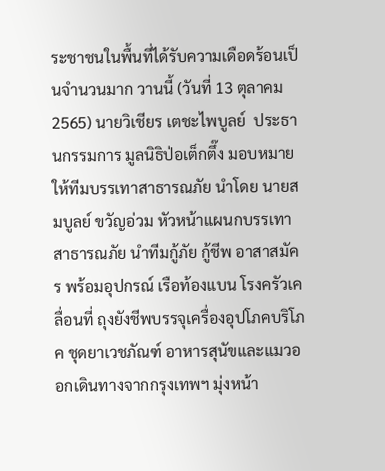ระชาชนในพื้นที่ได้รับความเดือดร้อนเป็นจำนวนมาก วานนี้ (วันที่ 13 ตุลาคม 2565) นายวิเชียร เตชะไพบูลย์  ประธานกรรมการ มูลนิธิป่อเต็กตึ๊ง มอบหมายให้ทีมบรรเทาสาธารณภัย นำโดย นายสมบูลย์ ขวัญอ่วม หัวหน้าแผนกบรรเทาสาธารณภัย นำทีมกู้ภัย กู้ชีพ อาสาสมัคร พร้อมอุปกรณ์ เรือท้องแบน โรงครัวเคลื่อนที่ ถุงยังชีพบรรจุเครื่องอุปโภคบริโภค ชุดยาเวชภัณฑ์ อาหารสุนัขและแมวออกเดินทางจากกรุงเทพฯ มุ่งหน้า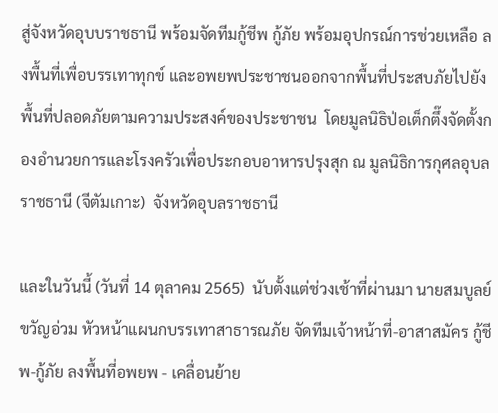สู่จังหวัดอุบบราชธานี พร้อมจัดทีมกู้ชีพ กู้ภัย พร้อมอุปกรณ์การช่วยเหลือ ลงพื้นที่เพื่อบรรเทาทุกข์ และอพยพประชาชนออกจากพื้นที่ประสบภัยไปยังพื้นที่ปลอดภัยตามความประสงค์ของประชาชน  โดยมูลนิธิป่อเต็กตึ๊งจัดตั้งกองอำนวยการและโรงครัวเพื่อประกอบอาหารปรุงสุก ณ มูลนิธิการกุศลอุบลราชธานี (จีตัมเกาะ)  จังหวัดอุบลราชธานี

และในวันนี้ (วันที่ 14 ตุลาคม 2565)  นับตั้งแต่ช่วงเช้าที่ผ่านมา นายสมบูลย์ ขวัญอ่วม หัวหน้าแผนกบรรเทาสาธารณภัย จัดทีมเจ้าหน้าที่-อาสาสมัคร กู้ชีพ-กู้ภัย ลงพื้นที่อพยพ - เคลื่อนย้าย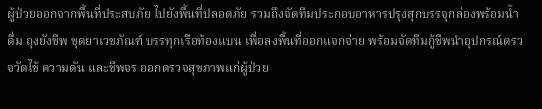ผู้ป่วยออกจากพื้นที่ประสบภัย ไปยังพื้นที่ปลอดภัย รวมถึงจัดทีมประกอบอาหารปรุงสุกบรรจุกล่องพร้อมน้ำดื่ม ถุงยังชีพ ชุดยาเวชภัณฑ์ บรรทุกเรือท้องแบน เพื่อลงพื้นที่ออกแจกจ่าย พร้อมจัดทีมกู้ชีพนำอุปกรณ์ตรวจวัดไข้ ความดัน และชีพจร ออกตรวจสุขภาพแก่ผู้ป่วย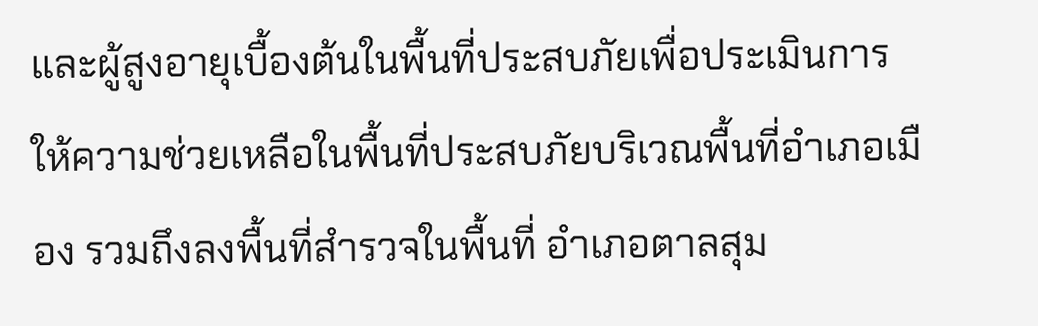และผู้สูงอายุเบื้องต้นในพื้นที่ประสบภัยเพื่อประเมินการให้ความช่วยเหลือในพื้นที่ประสบภัยบริเวณพื้นที่อำเภอเมือง รวมถึงลงพื้นที่สำรวจในพื้นที่ อำเภอตาลสุม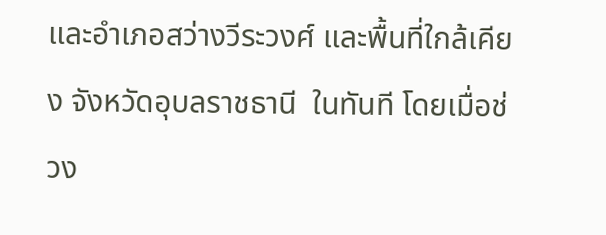และอำเภอสว่างวีระวงศ์ และพื้นที่ใกล้เคียง จังหวัดอุบลราชธานี  ในทันที โดยเมื่อช่วง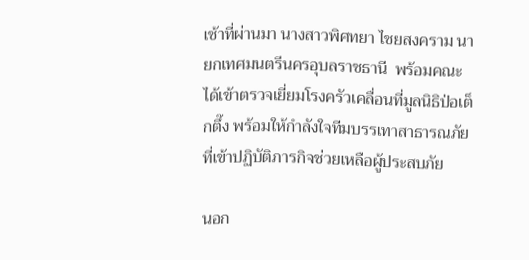เช้าที่ผ่านมา นางสาวพิศทยา ไชยสงคราม นายกเทศมนตรีนครอุบลราชธานี  พร้อมคณะ ได้เข้าตรวจเยี่ยมโรงครัวเคลื่อนที่มูลนิธิป่อเต็กตึ๊ง พร้อมให้กำลังใจทีมบรรเทาสาธารณภัยที่เข้าปฏิบัติภารกิจช่วยเหลือผู้ประสบภัย

นอก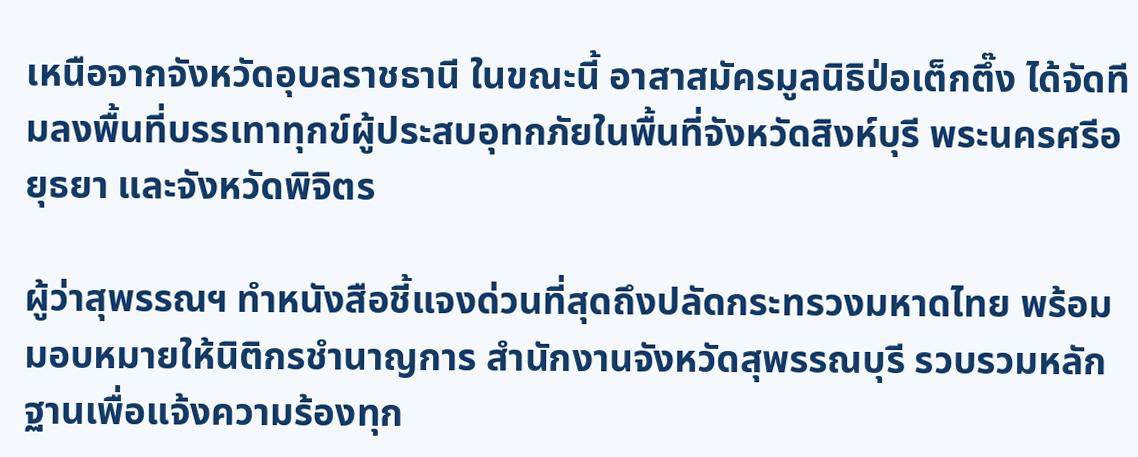เหนือจากจังหวัดอุบลราชธานี ในขณะนี้ อาสาสมัครมูลนิธิป่อเต็กตึ๊ง ได้จัดทีมลงพื้นที่บรรเทาทุกข์ผู้ประสบอุทกภัยในพื้นที่จังหวัดสิงห์บุรี พระนครศรีอยุธยา และจังหวัดพิจิตร

ผู้ว่าสุพรรณฯ ทำหนังสือชี้แจงด่วนที่สุดถึงปลัดกระทรวงมหาดไทย พร้อมมอบหมายให้นิติกรชำนาญการ สำนักงานจังหวัดสุพรรณบุรี รวบรวมหลักฐานเพื่อแจ้งความร้องทุก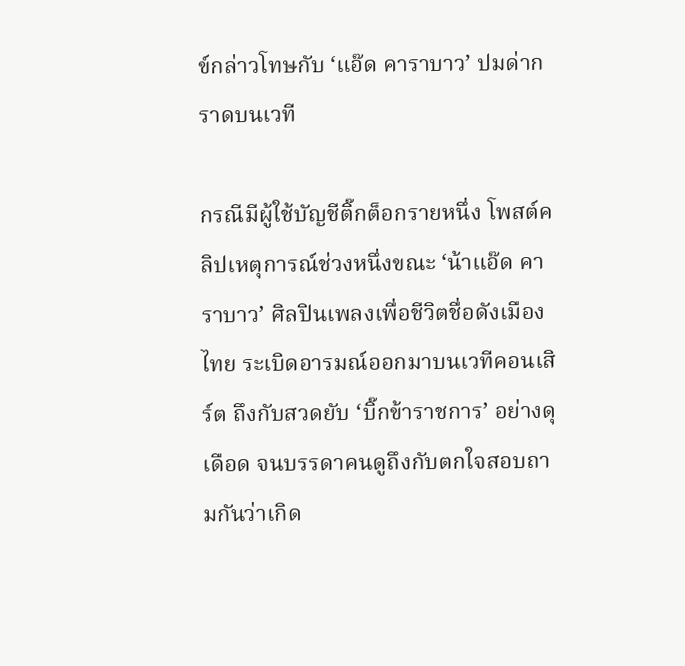ข์กล่าวโทษกับ ‘แอ๊ด คาราบาว’ ปมด่ากราดบนเวที

กรณีมีผู้ใช้บัญชีติ๊กต็อกรายหนึ่ง โพสต์คลิปเหตุการณ์ช่วงหนึ่งขณะ ‘น้าแอ๊ด คาราบาว’ ศิลปินเพลงเพื่อชีวิตชื่อดังเมืองไทย ระเบิดอารมณ์ออกมาบนเวทีคอนเสิร์ต ถึงกับสวดยับ ‘บิ๊กข้าราชการ’ อย่างดุเดือด จนบรรดาคนดูถึงกับตกใจสอบถามกันว่าเกิด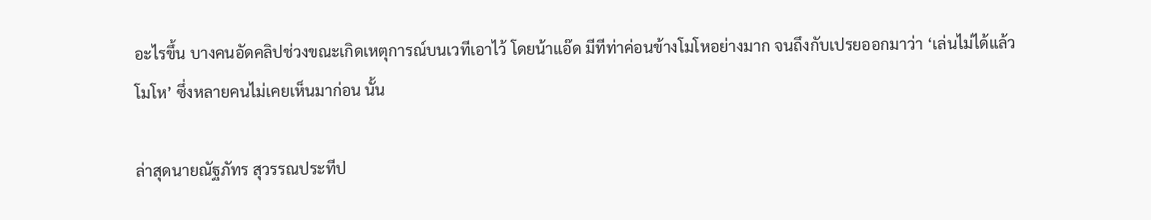อะไรขึ้น บางคนอัดคลิปช่วงขณะเกิดเหตุการณ์บนเวทีเอาไว้ โดยน้าแอ๊ด มีทีท่าค่อนข้างโมโหอย่างมาก จนถึงกับเปรยออกมาว่า ‘เล่นไม่ได้แล้วโมโห’ ซึ่งหลายคนไม่เคยเห็นมาก่อน นั้น

ล่าสุดนายณัฐภัทร สุวรรณประทีป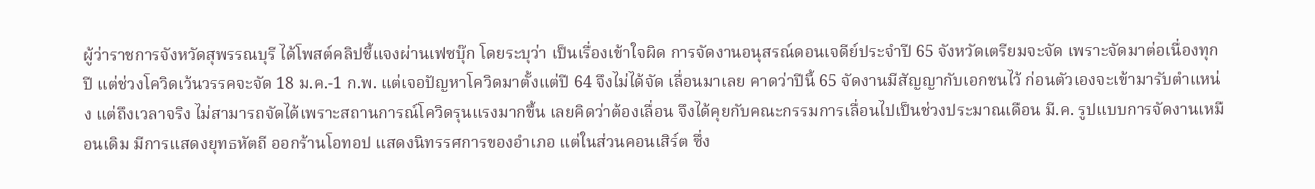ผู้ว่าราชการจังหวัดสุพรรณบุรี ได้โพสต์คลิปชี้แจงผ่านเฟซบุ๊ก โดยระบุว่า เป็นเรื่องเข้าใจผิด การจัดงานอนุสรณ์ดอนเจดีย์ประจำปี 65 จังหวัดเตรียมจะจัด เพราะจัดมาต่อเนื่องทุกปี แต่ช่วงโควิดเว้นวรรคจะจัด 18 ม.ค.-1 ก.พ. แต่เจอปัญหาโควิดมาตั้งแต่ปี 64 จึงไม่ได้จัด เลื่อนมาเลย คาดว่าปีนี้ 65 จัดงานมีสัญญากับเอกชนไว้ ก่อนตัวเองจะเข้ามารับตำแหน่ง แต่ถึงเวลาจริง ไม่สามารถจัดได้เพราะสถานการณ์โควิดรุนแรงมากขึ้น เลยคิดว่าต้องเลื่อน จึงได้คุยกับคณะกรรมการเลื่อนไปเป็นช่วงประมาณเดือน มี.ค. รูปแบบการจัดงานเหมือนเดิม มีการแสดงยุทธหัตถี ออกร้านโอทอป แสดงนิทรรศการของอำเภอ แต่ในส่วนคอนเสิร์ต ซึ่ง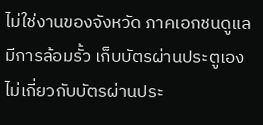ไม่ใช่งานของจังหวัด ภาคเอกชนดูแลมีการล้อมรั้ว เก็บบัตรผ่านประตูเอง ไม่เกี่ยวกับบัตรผ่านประ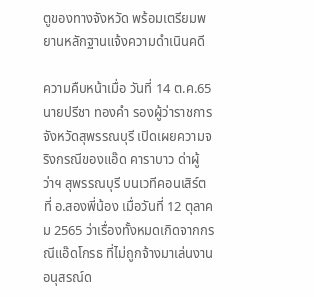ตูของทางจังหวัด พร้อมเตรียมพยานหลักฐานแจ้งความดำเนินคดี

ความคืบหน้าเมื่อ วันที่ 14 ต.ค.65 นายปรีชา ทองคำ รองผู้ว่าราชการจังหวัดสุพรรณบุรี เปิดเผยความจริงกรณีของแอ๊ด คาราบาว ด่าผู้ว่าฯ สุพรรณบุรี บนเวทีคอนเสิร์ต ที่ อ.สองพี่น้อง เมื่อวันที่ 12 ตุลาคม 2565 ว่าเรื่องทั้งหมดเกิดจากกรณีแอ๊ดโกรธ ที่ไม่ถูกจ้างมาเล่นงานอนุสรณ์ด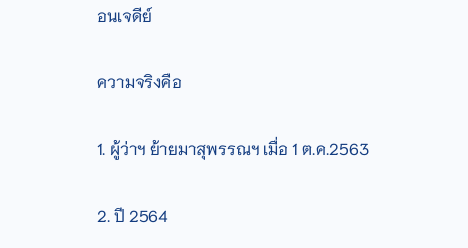อนเจดีย์

ความจริงคือ

1. ผู้ว่าฯ ย้ายมาสุพรรณฯ เมื่อ 1 ต.ค.2563

2. ปี 2564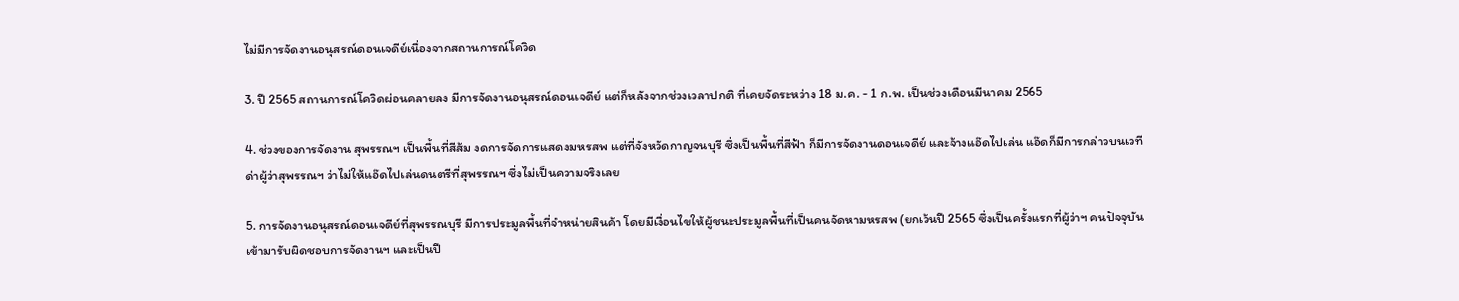ไม่มีการจัดงานอนุสรณ์ดอนเจดีย์เนื่องจากสถานการณ์โควิด

3. ปี 2565 สถานการณ์โควิดผ่อนคลายลง มีการจัดงานอนุสรณ์ดอนเจดีย์ แต่ก็หลังจากช่วงเวลาปกติ ที่เคยจัดระหว่าง 18 ม.ค. - 1 ก.พ. เป็นช่วงเดือนมีนาคม 2565

4. ช่วงของการจัดงาน สุพรรณฯ เป็นพื้นที่สีส้ม งดการจัดการแสดงมหรสพ แต่ที่จังหวัดกาญจนบุรี ซึ่งเป็นพื้นที่สีฟ้า ก็มีการจัดงานดอนเจดีย์ และจ้างแอ๊ดไปเล่น แอ๊ดก็มีการกล่าวบนเวทีด่าผู้ว่าสุพรรณฯ ว่าไม่ให้แอ๊ดไปเล่นดนตรีที่สุพรรณฯ ซึ่งไม่เป็นความจริงเลย

5. การจัดงานอนุสรณ์ดอนเจดีย์ที่สุพรรณบุรี มีการประมูลพื้นที่จำหน่ายสินค้า โดยมีเงื่อนไขให้ผู้ชนะประมูลพื้นที่เป็นคนจัดหามหรสพ (ยกเว้นปี 2565 ซึ่งเป็นครั้งแรกที่ผู้ว่าฯ คนปัจจุบันเข้ามารับผิดชอบการจัดงานฯ และเป็นปี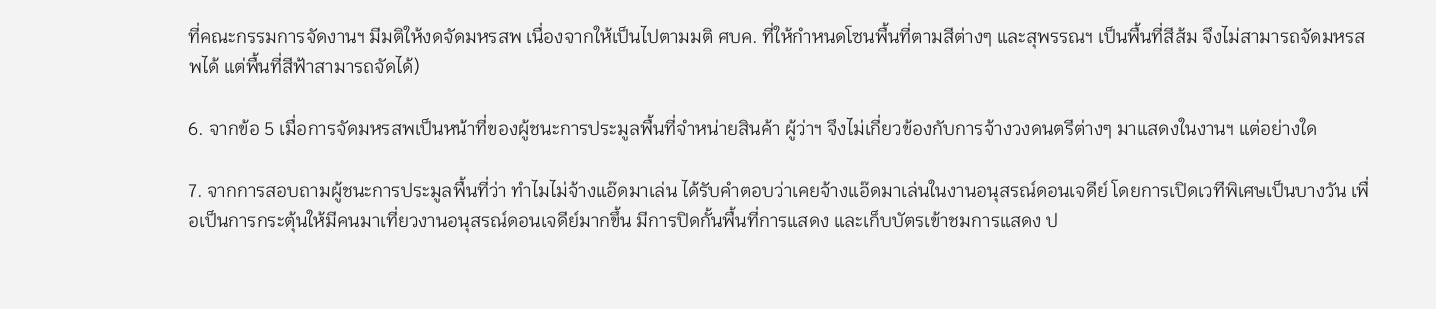ที่คณะกรรมการจัดงานฯ มีมติให้งดจัดมหรสพ เนื่องจากให้เป็นไปตามมติ ศบค. ที่ให้กำหนดโซนพื้นที่ตามสีต่างๆ และสุพรรณฯ เป็นพื้นที่สีส้ม จึงไม่สามารถจัดมหรสพได้ แต่พื้นที่สีฟ้าสามารถจัดได้)

6. จากข้อ 5 เมื่อการจัดมหรสพเป็นหน้าที่ของผู้ชนะการประมูลพื้นที่จำหน่ายสินค้า ผู้ว่าฯ จึงไม่เกี่ยวข้องกับการจ้างวงดนตรีต่างๆ มาแสดงในงานฯ แต่อย่างใด

7. จากการสอบถามผู้ชนะการประมูลพื้นที่ว่า ทำไมไม่จ้างแอ๊ดมาเล่น ได้รับคำตอบว่าเคยจ้างแอ๊ดมาเล่นในงานอนุสรณ์ดอนเจดีย์ โดยการเปิดเวทีพิเศษเป็นบางวัน เพื่อเป็นการกระตุ้นให้มีคนมาเที่ยวงานอนุสรณ์ดอนเจดีย์มากขึ้น มีการปิดกั้นพื้นที่การแสดง และเก็บบัตรเข้าชมการแสดง ป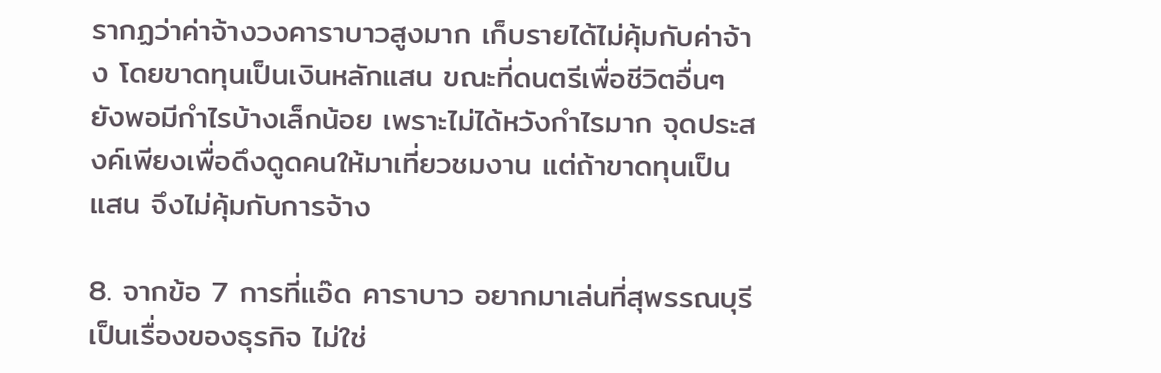รากฏว่าค่าจ้างวงคาราบาวสูงมาก เก็บรายได้ไม่คุ้มกับค่าจ้าง โดยขาดทุนเป็นเงินหลักแสน ขณะที่ดนตรีเพื่อชีวิตอื่นๆ ยังพอมีกำไรบ้างเล็กน้อย เพราะไม่ได้หวังกำไรมาก จุดประสงค์เพียงเพื่อดึงดูดคนให้มาเที่ยวชมงาน แต่ถ้าขาดทุนเป็นแสน จึงไม่คุ้มกับการจ้าง

8. จากข้อ 7 การที่แอ๊ด คาราบาว อยากมาเล่นที่สุพรรณบุรี เป็นเรื่องของธุรกิจ ไม่ใช่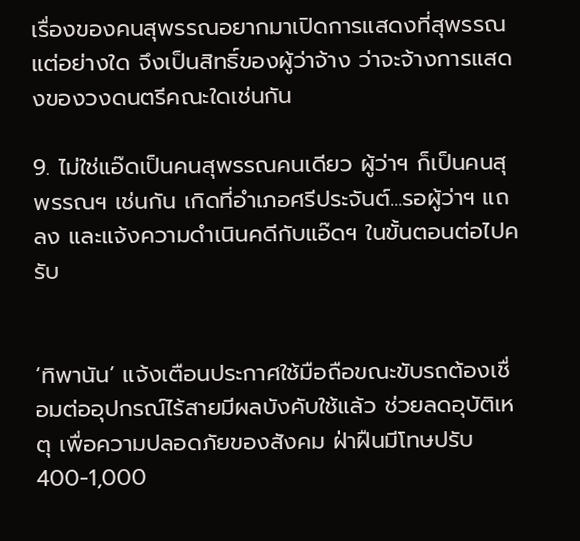เรื่องของคนสุพรรณอยากมาเปิดการแสดงที่สุพรรณแต่อย่างใด จึงเป็นสิทธิ์ของผู้ว่าจ้าง ว่าจะจ้างการแสดงของวงดนตรีคณะใดเช่นกัน

9. ไม่ใช่แอ๊ดเป็นคนสุพรรณคนเดียว ผู้ว่าฯ ก็เป็นคนสุพรรณฯ เช่นกัน เกิดที่อำเภอศรีประจันต์...รอผู้ว่าฯ แถลง และแจ้งความดำเนินคดีกับแอ๊ดฯ ในขั้นตอนต่อไปครับ


‘ทิพานัน’ แจ้งเตือนประกาศใช้มือถือขณะขับรถต้องเชื่อมต่ออุปกรณ์ไร้สายมีผลบังคับใช้แล้ว ช่วยลดอุบัติเหตุ เพื่อความปลอดภัยของสังคม ฝ่าฝืนมีโทษปรับ 400-1,000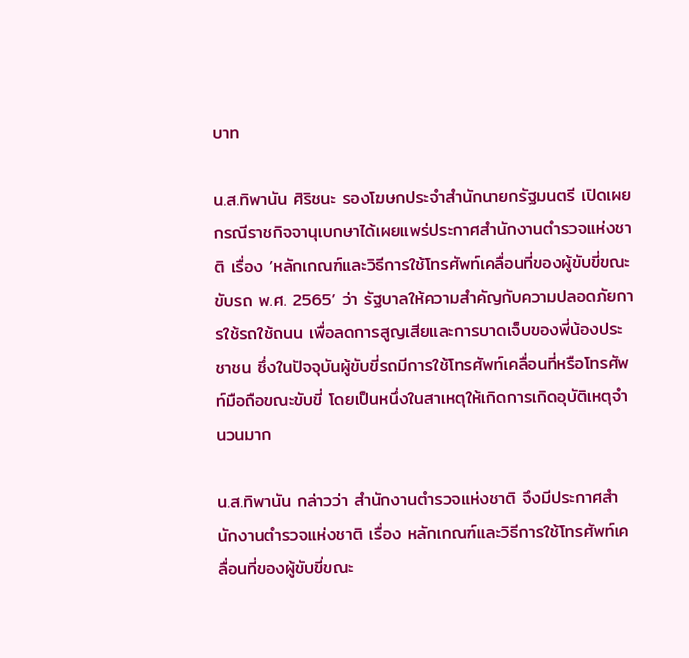บาท

น.ส.ทิพานัน ศิริชนะ รองโฆษกประจำสำนักนายกรัฐมนตรี เปิดเผยกรณีราชกิจจานุเบกษาได้เผยแพร่ประกาศสำนักงานตำรวจแห่งชาติ เรื่อง ’หลักเกณฑ์และวิธีการใช้โทรศัพท์เคลื่อนที่ของผู้ขับขี่ขณะขับรถ พ.ศ. 2565’ ว่า รัฐบาลให้ความสำคัญกับความปลอดภัยการใช้รถใช้ถนน เพื่อลดการสูญเสียและการบาดเจ็บของพี่น้องประชาชน ซึ่งในปัจจุบันผู้ขับขี่รถมีการใช้โทรศัพท์เคลื่อนที่หรือโทรศัพท์มือถือขณะขับขี่ โดยเป็นหนึ่งในสาเหตุให้เกิดการเกิดอุบัติเหตุจำนวนมาก

น.ส.ทิพานัน กล่าวว่า สำนักงานตำรวจแห่งชาติ จึงมีประกาศสำนักงานตำรวจแห่งชาติ เรื่อง หลักเกณฑ์และวิธีการใช้โทรศัพท์เคลื่อนที่ของผู้ขับขี่ขณะ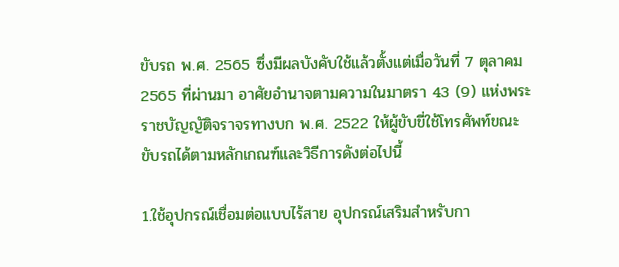ขับรถ พ.ศ. 2565 ซึ่งมีผลบังคับใช้แล้วตั้งแต่เมื่อวันที่ 7 ตุลาคม 2565 ที่ผ่านมา อาศัยอำนาจตามความในมาตรา 43 (9) แห่งพระราชบัญญัติจราจรทางบก พ.ศ. 2522 ให้ผู้ขับขี่ใช้โทรศัพท์ขณะขับรถได้ตามหลักเกณฑ์และวิธีการดังต่อไปนี้

1.ใช้อุปกรณ์เชื่อมต่อแบบไร้สาย อุปกรณ์เสริมสำหรับกา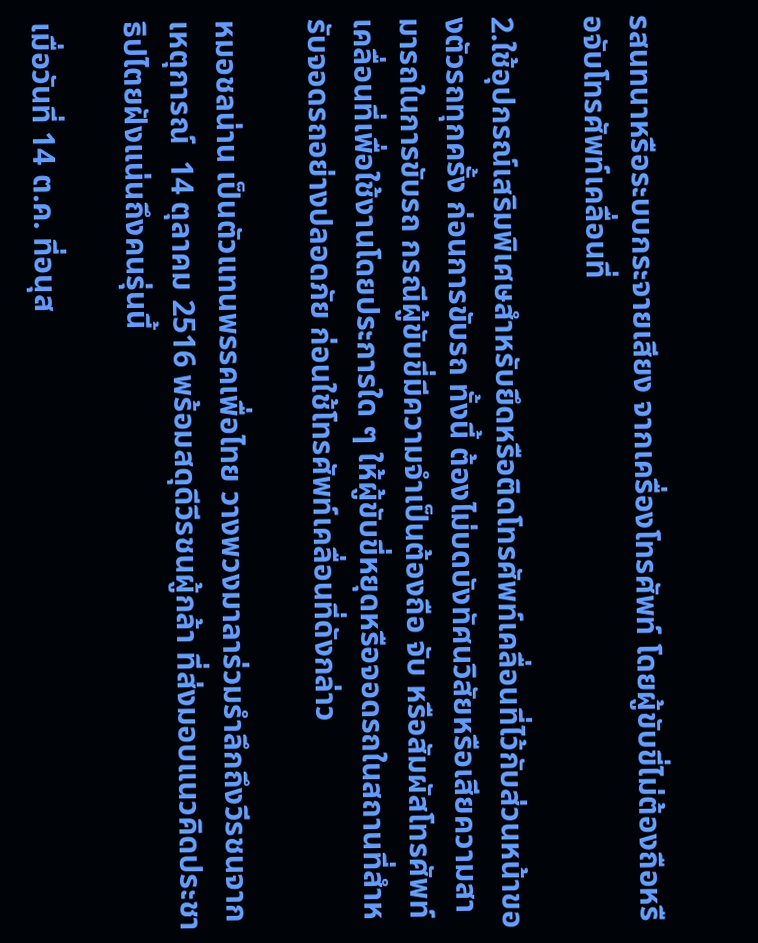รสนทนาหรือระบบกระจายเสียง จากเครื่องโทรศัพท์ โดยผู้ขับขี่ไม่ต้องถือหรือจับโทรศัพท์เคลื่อนที่

2.ใช้อุปกรณ์เสริมพิเศษสำหรับยึดหรือติดโทรศัพท์เคลื่อนที่ไว้กับส่วนหน้าของตัวรถทุกครั้ง ก่อนการขับรถ ทั้งนี้ ต้องไม่บดบังทัศนวิสัยหรือเสียความสามารถในการขับรถ กรณีผู้ขับขี่มีความจำเป็นต้องถือ จับ หรือสัมผัสโทรศัพท์เคลื่อนที่เพื่อใช้งานโดยประการใด ๆ ให้ผู้ขับขี่หยุดหรือจอดรถในสถานที่สำหรับจอดรถอย่างปลอดภัย ก่อนใช้โทรศัพท์เคลื่อนที่ดังกล่าว

หมอชลน่าน เป็นตัวแทนพรรคเพื่อไทย วางพวงมาลาร่วมรำลึกถึงวีรชนจากเหตุการณ์  14 ตุลาคม 2516 พร้อมสดุดีวีรชนผู้กล้า ที่ส่งมอบแนวคิดประชาธิปไตยฝังแน่นถึงคนรุ่นนี้

เมื่อวันที่ 14 ต.ค. ที่อนุส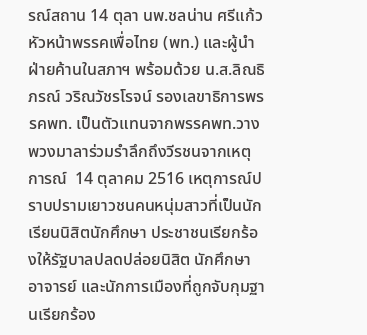รณ์สถาน 14 ตุลา นพ.ชลน่าน ศรีแก้ว หัวหน้าพรรคเพื่อไทย (พท.) และผู้นำฝ่ายค้านในสภาฯ พร้อมด้วย น.ส.ลิณธิภรณ์ วริณวัชรโรจน์ รองเลขาธิการพรรคพท. เป็นตัวแทนจากพรรคพท.วางพวงมาลาร่วมรำลึกถึงวีรชนจากเหตุการณ์  14 ตุลาคม 2516 เหตุการณ์ปราบปรามเยาวชนคนหนุ่มสาวที่เป็นนักเรียนนิสิตนักศึกษา ประชาชนเรียกร้องให้รัฐบาลปลดปล่อยนิสิต นักศึกษา อาจารย์ และนักการเมืองที่ถูกจับกุมฐานเรียกร้อง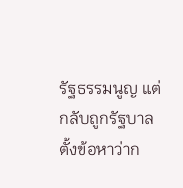รัฐธรรมนูญ แต่กลับถูกรัฐบาลตั้งข้อหาว่าก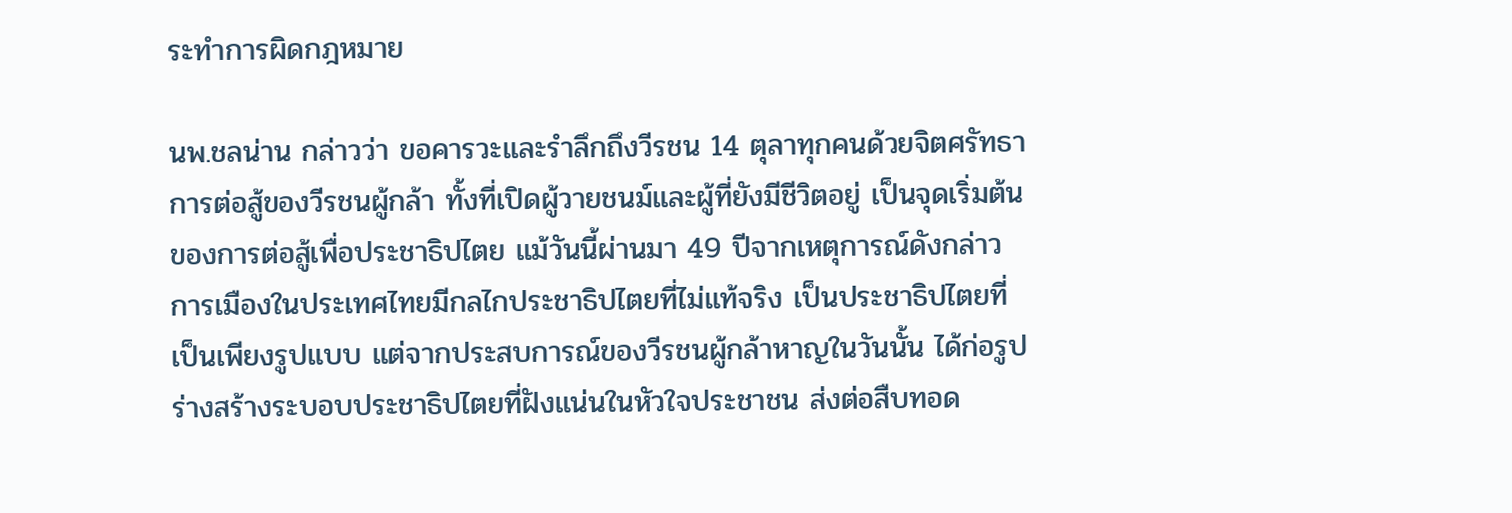ระทําการผิดกฎหมาย

นพ.ชลน่าน กล่าวว่า ขอคารวะและรำลึกถึงวีรชน 14 ตุลาทุกคนด้วยจิตศรัทธา การต่อสู้ของวีรชนผู้กล้า ทั้งที่เปิดผู้วายชนม์และผู้ที่ยังมีชีวิตอยู่ เป็นจุดเริ่มต้นของการต่อสู้เพื่อประชาธิปไตย แม้วันนี้ผ่านมา 49 ปีจากเหตุการณ์ดังกล่าว การเมืองในประเทศไทยมีกลไกประชาธิปไตยที่ไม่แท้จริง เป็นประชาธิปไตยที่เป็นเพียงรูปแบบ แต่จากประสบการณ์ของวีรชนผู้กล้าหาญในวันนั้น ได้ก่อรูปร่างสร้างระบอบประชาธิปไตยที่ฝังแน่นในหัวใจประชาชน ส่งต่อสืบทอด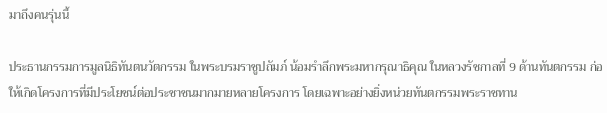มาถึงคนรุ่นนี้

ประธานกรรมการมูลนิธิทันตนวัตกรรม ในพระบรมราชูปถัมภ์ น้อมรำลึกพระมหากรุณาธิคุณ ในหลวงรัชกาลที่ 9 ด้านทันตกรรม ก่อให้เกิดโครงการที่มีประโยชน์ต่อประชาชนมากมายหลายโครงการ โดยเฉพาะอย่างยิ่งหน่วยทันตกรรมพระราชทาน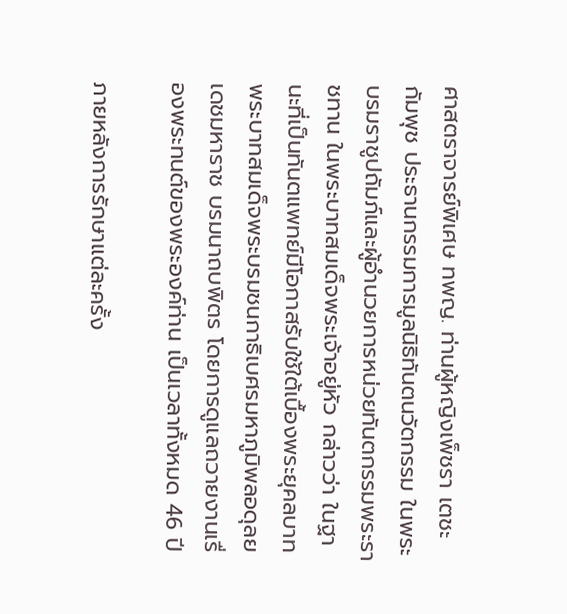ศาสตราจารย์พิเศษ ทพญ. ท่านผู้หญิงเพ็ชรา เตชะกัมพุช ประธานกรรมการมูลนิธิทันตนวัตกรรม ในพระบรมราชูปถัมภ์และผู้อำนวยการหน่วยทันตกรรมพระราชทาน ในพระบาทสมเด็จพระเจ้าอยู่หัว กล่าวว่า ในฐานะที่เป็นทันตแพทย์มีโอกาสรับใช้ใต้เบื้องพระยุคลบาทพระบาทสมเด็จพระบรมชนกาธิเบศรมหาภูมิพลอดุลยเดชมหาราช บรมนาถบพิตร โดยการดูแลถวายงานเรื่องพระทนต์ของพระองค์ท่าน เป็นเวลาทั้งหมด 46 ปี

ภายหลังการรักษาแต่ละครั้ง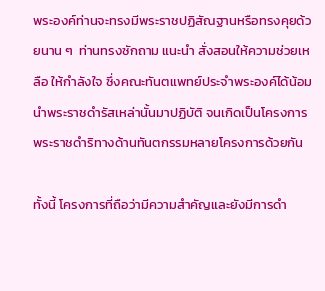พระองค์ท่านจะทรงมีพระราชปฏิสัณฐานหรือทรงคุยด้วยนาน ๆ  ท่านทรงซักถาม แนะนำ สั่งสอนให้ความช่วยเหลือ ให้กำลังใจ ซึ่งคณะทันตแพทย์ประจำพระองค์ได้น้อมนำพระราชดำรัสเหล่านั้นมาปฏิบัติ จนเกิดเป็นโครงการพระราชดำริทางด้านทันตกรรมหลายโครงการด้วยกัน

ทั้งนี้ โครงการที่ถือว่ามีความสำคัญและยังมีการดำ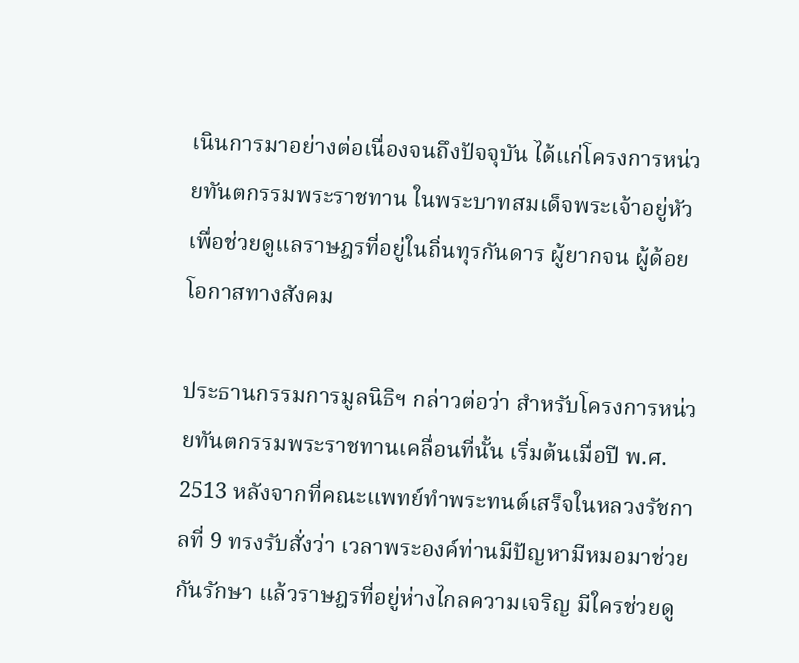เนินการมาอย่างต่อเนื่องจนถึงปัจจุบัน ได้แก่โครงการหน่วยทันตกรรมพระราชทาน ในพระบาทสมเด็จพระเจ้าอยู่หัว เพื่อช่วยดูแลราษฎรที่อยู่ในถิ่นทุรกันดาร ผู้ยากจน ผู้ด้อยโอกาสทางสังคม

ประธานกรรมการมูลนิธิฯ กล่าวต่อว่า สำหรับโครงการหน่วยทันตกรรมพระราชทานเคลื่อนที่นั้น เริ่มต้นเมื่อปี พ.ศ. 2513 หลังจากที่คณะแพทย์ทำพระทนต์เสร็จในหลวงรัชกาลที่ 9 ทรงรับสั่งว่า เวลาพระองค์ท่านมีปัญหามีหมอมาช่วยกันรักษา แล้วราษฎรที่อยู่ห่างไกลความเจริญ มีใครช่วยดู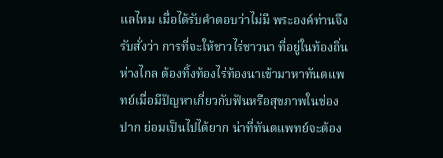แลไหม เมื่อได้รับคำตอบว่าไม่มี พระองค์ท่านจึงรับสั่งว่า การที่จะให้ชาวไร่ชาวนา ที่อยู่ในท้องถิ่นห่างไกล ต้องทิ้งท้องไร่ท้องนาเข้ามาหาทันตแพทย์เมื่อมีปัญหาเกี่ยวกับฟันหรือสุขภาพในช่องปาก ย่อมเป็นไปได้ยาก น่าที่ทันตแพทย์จะต้อง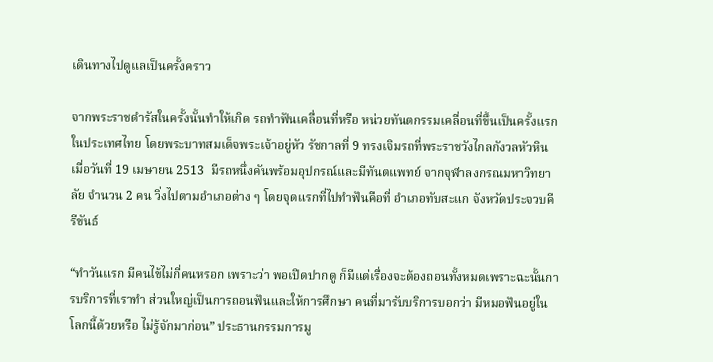เดินทางไปดูแลเป็นครั้งคราว

จากพระราชดำรัสในครั้งนั้นทำให้เกิด รถทำฟันเคลื่อนที่หรือ หน่วยทันตกรรมเคลื่อนที่ขึ้นเป็นครั้งแรกในประเทศไทย โดยพระบาทสมเด็จพระเจ้าอยู่หัว รัชกาลที่ 9 ทรงเจิมรถที่พระราชวังไกลกังวลหัวหิน เมื่อวันที่ 19 เมษายน 2513  มีรถหนึ่งคันพร้อมอุปกรณ์และมีทันตแพทย์ จากจุฬาลงกรณมหาวิทยาลัย จำนวน 2 คน วิ่งไปตามอำเภอต่าง ๆ โดยจุดแรกที่ไปทำฟันคือที่ อำเภอทับสะแก จังหวัดประจวบคีรีขันธ์

“ทำวันแรก มีคนไข้ไม่กี่คนหรอก เพราะว่า พอเปิดปากดู ก็มีแต่เรื่องจะต้องถอนทั้งหมดเพราะฉะนั้นการบริการที่เราทำ ส่วนใหญ่เป็นการถอนฟันและให้การศึกษา คนที่มารับบริการบอกว่า มีหมอฟันอยู่ในโลกนี้ด้วยหรือ ไม่รู้จักมาก่อน” ประธานกรรมการมู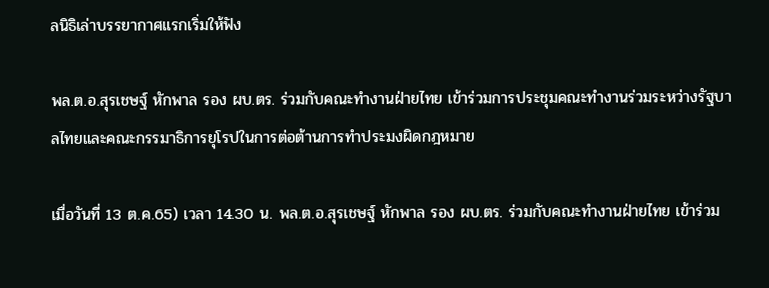ลนิธิเล่าบรรยากาศแรกเริ่มให้ฟัง

พล.ต.อ.สุรเชษฐ์ หักพาล รอง ผบ.ตร. ร่วมกับคณะทำงานฝ่ายไทย เข้าร่วมการประชุมคณะทำงานร่วมระหว่างรัฐบาลไทยและคณะกรรมาธิการยุโรปในการต่อต้านการทำประมงผิดกฎหมาย

เมื่อวันที่ 13 ต.ค.65) เวลา 14.30 น. พล.ต.อ.สุรเชษฐ์ หักพาล รอง ผบ.ตร. ร่วมกับคณะทำงานฝ่ายไทย เข้าร่วม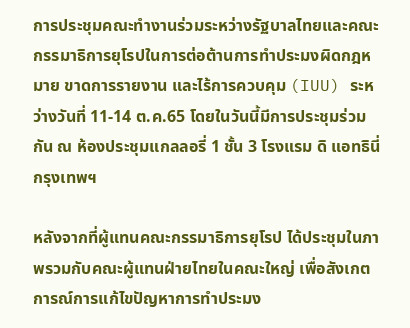การประชุมคณะทำงานร่วมระหว่างรัฐบาลไทยและคณะกรรมาธิการยุโรปในการต่อต้านการทำประมงผิดกฎหมาย ขาดการรายงาน และไร้การควบคุม (IUU) ระหว่างวันที่ 11-14 ต.ค.65 โดยในวันนี้มีการประชุมร่วมกัน ณ ห้องประชุมแกลลอรี่ 1 ชั้น 3 โรงแรม ดิ แอทธินี่ กรุงเทพฯ

หลังจากที่ผู้แทนคณะกรรมาธิการยุโรป ได้ประชุมในภาพรวมกับคณะผู้แทนฝ่ายไทยในคณะใหญ่ เพื่อสังเกตการณ์การแก้ไขปัญหาการทำประมง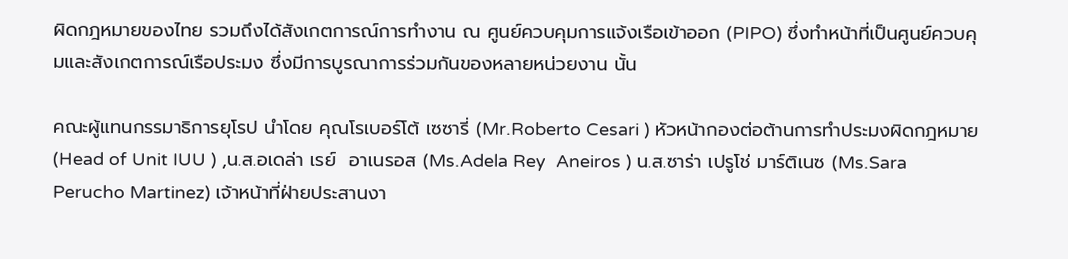ผิดกฎหมายของไทย รวมถึงได้สังเกตการณ์การทำงาน ณ ศูนย์ควบคุมการแจ้งเรือเข้าออก (PIPO) ซึ่งทำหน้าที่เป็นศูนย์ควบคุมและสังเกตการณ์เรือประมง ซึ่งมีการบูรณาการร่วมกันของหลายหน่วยงาน นั้น

คณะผู้แทนกรรมาธิการยุโรป นำโดย คุณโรเบอร์โต้ เซซารี่ (Mr.Roberto Cesari ) หัวหน้ากองต่อต้านการทำประมงผิดกฎหมาย (Head of Unit IUU ) ,น.ส.อเดล่า เรย์  อาเนรอส (Ms.Adela Rey  Aneiros ) น.ส.ซาร่า เปรูโช่ มาร์ติเนซ (Ms.Sara Perucho Martinez) เจ้าหน้าที่ฝ่ายประสานงา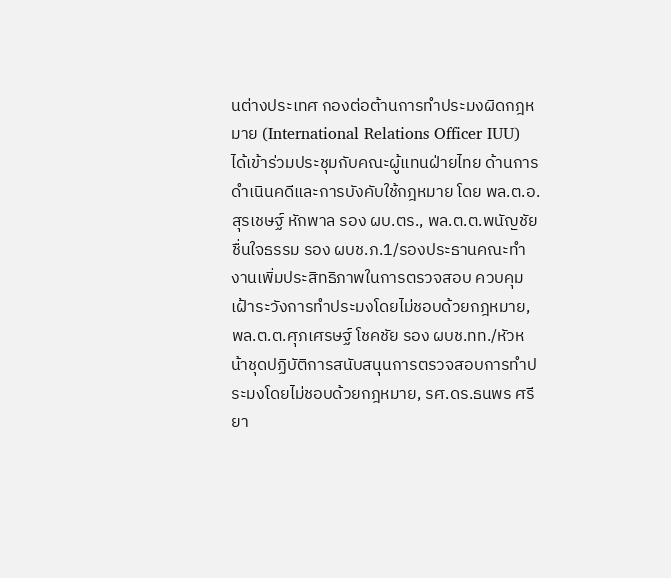นต่างประเทศ กองต่อต้านการทำประมงผิดกฎหมาย (International Relations Officer IUU)  ได้เข้าร่วมประชุมกับคณะผู้แทนฝ่ายไทย ด้านการดำเนินคดีและการบังคับใช้กฎหมาย โดย พล.ต.อ.สุรเชษฐ์ หักพาล รอง ผบ.ตร., พล.ต.ต.พนัญชัย ชื่นใจธรรม รอง ผบช.ภ.1/รองประธานคณะทำงานเพิ่มประสิทธิภาพในการตรวจสอบ ควบคุม เฝ้าระวังการทำประมงโดยไม่ชอบด้วยกฎหมาย, พล.ต.ต.ศุภเศรษฐ์ โชคชัย รอง ผบช.ทท./หัวหน้าชุดปฏิบัติการสนับสนุนการตรวจสอบการทำประมงโดยไม่ชอบด้วยกฎหมาย, รศ.ดร.ธนพร ศรียา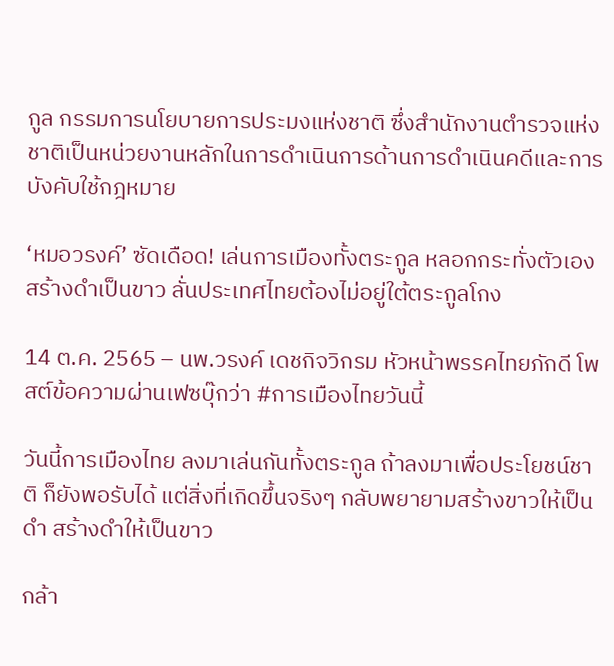กูล กรรมการนโยบายการประมงแห่งชาติ ซึ่งสำนักงานตำรวจแห่งชาติเป็นหน่วยงานหลักในการดำเนินการด้านการดำเนินคดีและการบังคับใช้กฎหมาย

‘หมอวรงค์’ ซัดเดือด! เล่นการเมืองทั้งตระกูล หลอกกระทั่งตัวเอง สร้างดำเป็นขาว ลั่นประเทศไทยต้องไม่อยู่ใต้ตระกูลโกง

14 ต.ค. 2565 – นพ.วรงค์ เดชกิจวิกรม หัวหน้าพรรคไทยภักดี โพสต์ข้อความผ่านเฟซบุ๊กว่า #การเมืองไทยวันนี้

วันนี้การเมืองไทย ลงมาเล่นกันทั้งตระกูล ถ้าลงมาเพื่อประโยชน์ชาติ ก็ยังพอรับได้ แต่สิ่งที่เกิดขึ้นจริงๆ กลับพยายามสร้างขาวให้เป็นดำ สร้างดำให้เป็นขาว

กล้า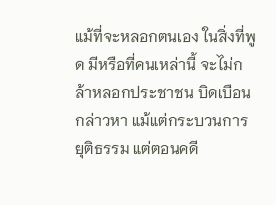แม้ที่จะหลอกตนเอง ในสิ่งที่พูด มีหรือที่คนเหล่านี้ จะไม่กล้าหลอกประชาชน บิดเบือนกล่าวหา แม้แต่กระบวนการยุติธรรม แต่ตอนคดี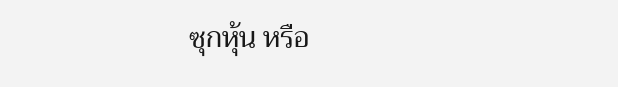ซุกหุ้น หรือ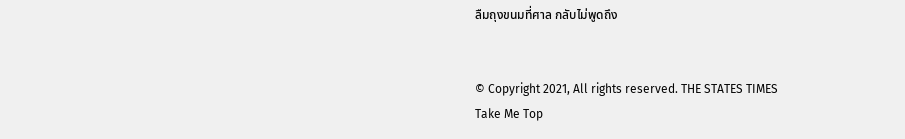ลืมถุงขนมที่ศาล กลับไม่พูดถึง


© Copyright 2021, All rights reserved. THE STATES TIMES
Take Me Top